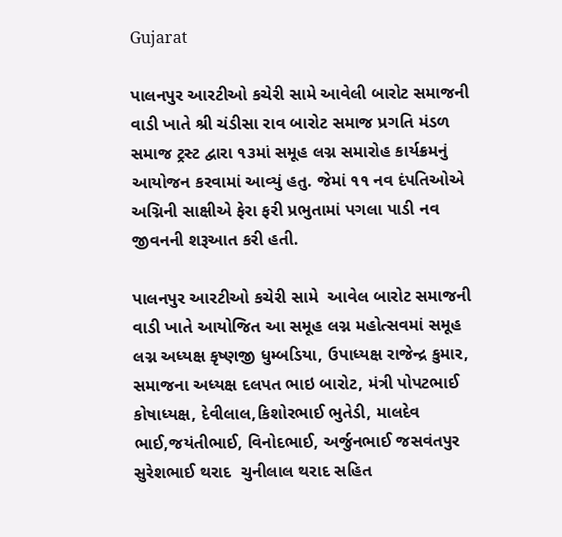Gujarat

પાલનપુર આરટીઓ કચેરી સામે આવેલી બારોટ સમાજની વાડી ખાતે શ્રી ચંડીસા રાવ બારોટ સમાજ પ્રગતિ મંડળ સમાજ ટ્રસ્ટ દ્વારા ૧૩માં સમૂહ લગ્ન સમારોહ કાર્યક્રમનું આયોજન કરવામાં આવ્યું હતુ. જેમાં ૧૧ નવ દંપતિઓએ અગ્નિની સાક્ષીએ ફેરા ફરી પ્રભુતામાં પગલા પાડી નવ જીવનની શરૂઆત કરી હતી.

પાલનપુર આરટીઓ કચેરી સામે  આવેલ બારોટ સમાજની વાડી ખાતે આયોજિત આ સમૂહ લગ્ન મહોત્સવમાં સમૂહ લગ્ન અધ્યક્ષ કૃષ્ણજી ધુમ્બડિયા, ઉપાધ્યક્ષ રાજેન્દ્ર કુમાર, સમાજના અધ્યક્ષ દલપત ભાઇ બારોટ, મંત્રી પોપટભાઈ કોષાધ્યક્ષ, દેવીલાલ,કિશોરભાઈ ભુતેડી, માલદેવ ભાઈ,જયંતીભાઈ, વિનોદભાઈ, અર્જુનભાઈ જસવંતપુર સુરેશભાઈ થરાદ  ચુનીલાલ થરાદ સહિત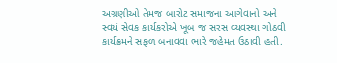અગ્રણીઓ તેમજ બારોટ સમાજના આગેવાનો અને સ્વયં સેવક કાર્યકરોએ ખૂબ જ સરસ વ્યવસ્થા ગોઠવી કાર્યક્રમને સફળ બનાવવા ભારે જહેમત ઉઠાવી હતી.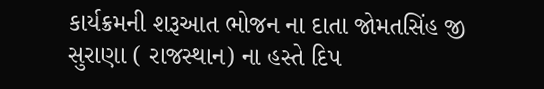કાર્યક્રમની શરૂઆત ભોજન ના દાતા જોમતસિંહ જી સુરાણા ( રાજસ્થાન) ના હસ્તે દિપ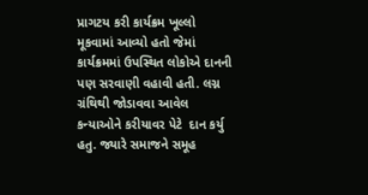પ્રાગટય કરી કાર્યક્રમ ખૂલ્લો મૂકવામાં આવ્યો હતો જેમાં
કાર્યક્રમમાં ઉપસ્થિત લોકોએ દાનની પણ સરવાણી વહાવી હતી. લગ્ન ગ્રંથિથી જોડાવવા આવેલ કન્યાઓને કરીયાવર પેટે  દાન કર્યુ હતુ. જ્યારે સમાજને સમૂહ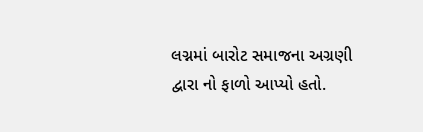લગ્નમાં બારોટ સમાજના અગ્રણી દ્વારા નો ફાળો આપ્યો હતો.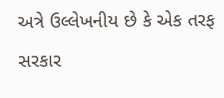અત્રે ઉલ્લેખનીય છે કે એક તરફ સરકાર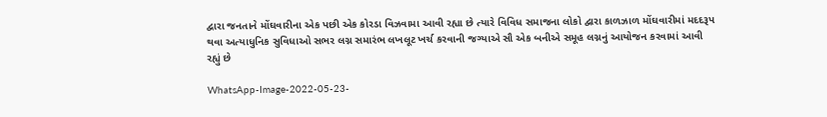દ્વારા જનતાને મોંઘવારીના એક પછી એક કોરડા વિઝવામા આવી રહ્યા છે ત્યારે વિવિધ સમાજના લોકો દ્વારા કાળઝાળ મોંઘવારીમાં મદદરૂપ થવા અત્યાધુનિક સુવિધાઓ સભર લગ્ન સમારંભ લખલૂટ ખર્ચ કરવાની જગ્યાએ સૌ એક બનીએ સમૂહ લગ્નનું આયોજન કરવામાં આવી રહ્યું છે

WhatsApp-Image-2022-05-23-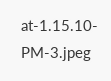at-1.15.10-PM-3.jpeg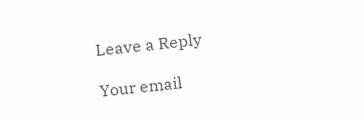Leave a Reply

Your email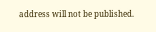address will not be published.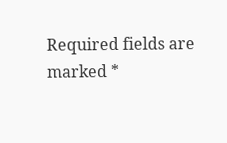Required fields are marked *